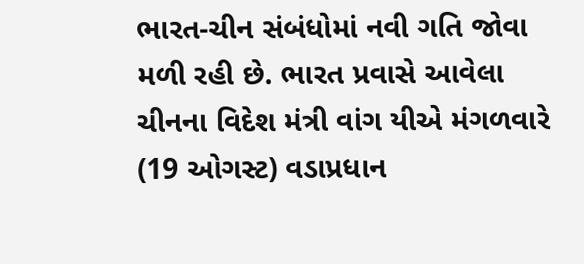ભારત-ચીન સંબંધોમાં નવી ગતિ જોવા મળી રહી છે. ભારત પ્રવાસે આવેલા ચીનના વિદેશ મંત્રી વાંગ યીએ મંગળવારે (19 ઓગસ્ટ) વડાપ્રધાન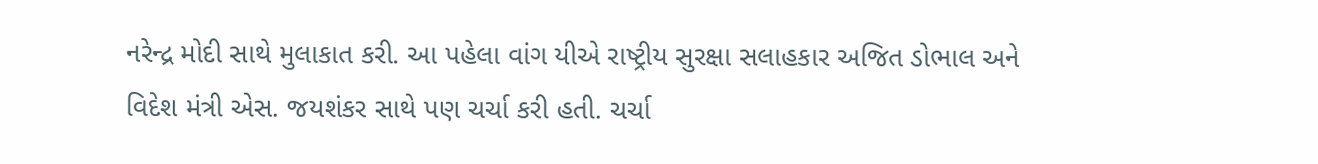નરેન્દ્ર મોદી સાથે મુલાકાત કરી. આ પહેલા વાંગ યીએ રાષ્ટ્રીય સુરક્ષા સલાહકાર અજિત ડોભાલ અને વિદેશ મંત્રી એસ. જયશંકર સાથે પણ ચર્ચા કરી હતી. ચર્ચા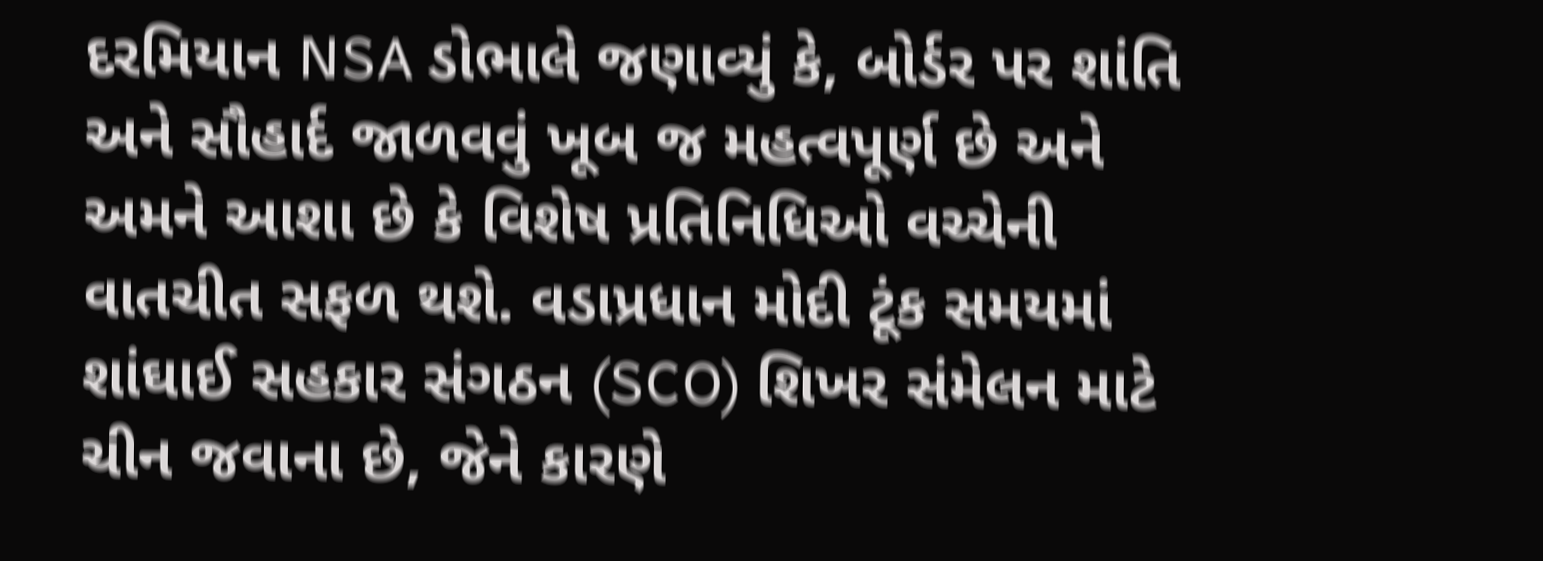દરમિયાન NSA ડોભાલે જણાવ્યું કે, બોર્ડર પર શાંતિ અને સૌહાર્દ જાળવવું ખૂબ જ મહત્વપૂર્ણ છે અને અમને આશા છે કે વિશેષ પ્રતિનિધિઓ વચ્ચેની વાતચીત સફળ થશે. વડાપ્રધાન મોદી ટૂંક સમયમાં શાંઘાઈ સહકાર સંગઠન (SCO) શિખર સંમેલન માટે ચીન જવાના છે, જેને કારણે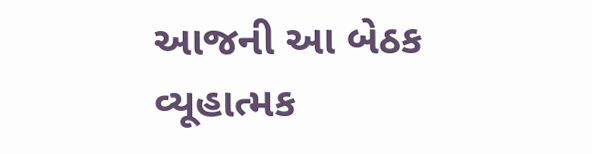આજની આ બેઠક વ્યૂહાત્મક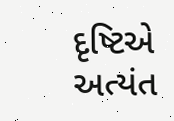દૃષ્ટિએ અત્યંત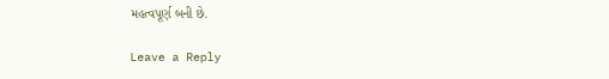મહત્વપૂર્ણ બની છે.

Leave a Reply